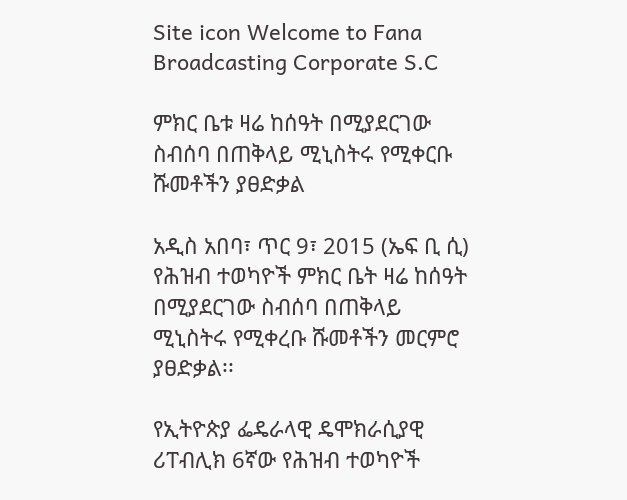Site icon Welcome to Fana Broadcasting Corporate S.C

ምክር ቤቱ ዛሬ ከሰዓት በሚያደርገው ስብሰባ በጠቅላይ ሚኒስትሩ የሚቀርቡ ሹመቶችን ያፀድቃል

አዲስ አበባ፣ ጥር 9፣ 2015 (ኤፍ ቢ ሲ) የሕዝብ ተወካዮች ምክር ቤት ዛሬ ከሰዓት በሚያደርገው ስብሰባ በጠቅላይ ሚኒስትሩ የሚቀረቡ ሹመቶችን መርምሮ ያፀድቃል፡፡

የኢትዮጵያ ፌዴራላዊ ዴሞክራሲያዊ ሪፐብሊክ 6ኛው የሕዝብ ተወካዮች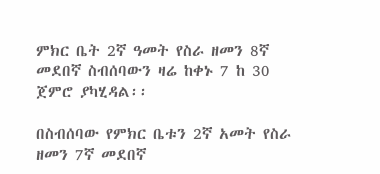ምክር ቤት 2ኛ ዓመት የስራ ዘመን 8ኛ መደበኛ ስብሰባውን ዛሬ ከቀኑ 7 ከ 30 ጀምሮ ያካሂዳል፡፡

በስብሰባው የምክር ቤቱን 2ኛ አመት የስራ ዘመን 7ኛ መደበኛ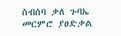ስብሰባ ቃለ ጉባኤ መርምሮ ያፀድቃል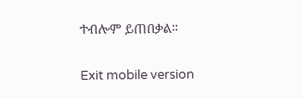ተብሎም ይጠበቃል፡፡

Exit mobile version